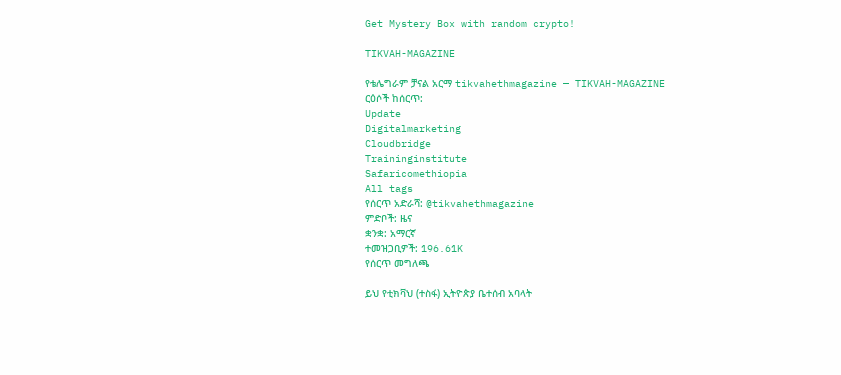Get Mystery Box with random crypto!

TIKVAH-MAGAZINE

የቴሌግራም ቻናል አርማ tikvahethmagazine — TIKVAH-MAGAZINE
ርዕሶች ከሰርጥ:
Update
Digitalmarketing
Cloudbridge
Traininginstitute
Safaricomethiopia
All tags
የሰርጥ አድራሻ: @tikvahethmagazine
ምድቦች: ዜና
ቋንቋ: አማርኛ
ተመዝጋቢዎች: 196.61K
የሰርጥ መግለጫ

ይህ የቲክቫህ (ተስፋ) ኢትዮጵያ ቤተሰብ አባላት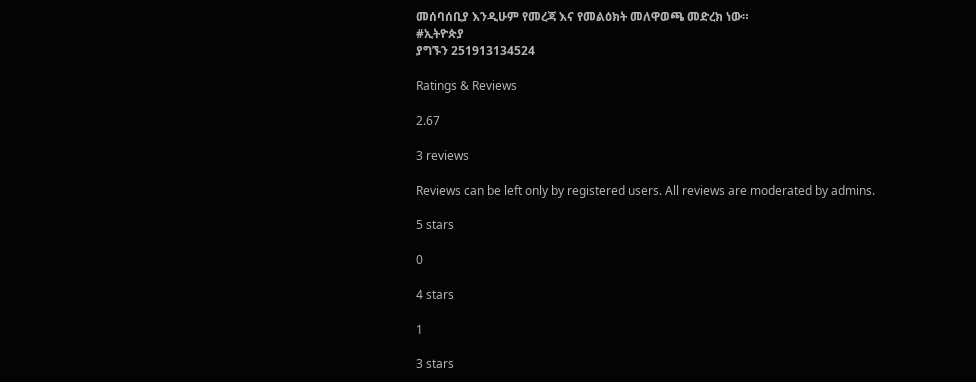መሰባሰቢያ እንዲሁም የመረጃ እና የመልዕክት መለዋወጫ መድረክ ነው።
#ኢትዮጵያ
ያግኙን 251913134524

Ratings & Reviews

2.67

3 reviews

Reviews can be left only by registered users. All reviews are moderated by admins.

5 stars

0

4 stars

1

3 stars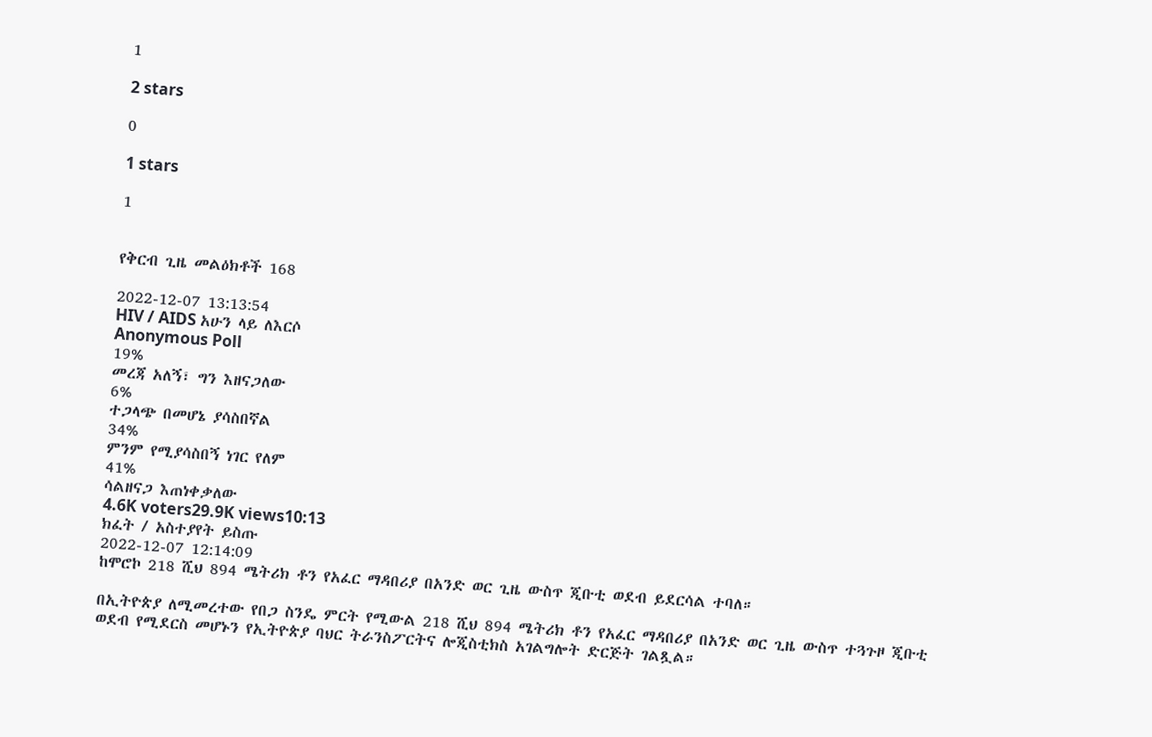1

2 stars

0

1 stars

1


የቅርብ ጊዜ መልዕክቶች 168

2022-12-07 13:13:54
HIV / AIDS አሁን ላይ ለእርሶ
Anonymous Poll
19%
መረጃ አለኝ፣ ግን እዘናጋለው
6%
ተጋላጭ በመሆኔ ያሳስበኛል
34%
ምንም የሚያሳስበኝ ነገር የለም
41%
ሳልዘናጋ እጠነቀቃለው
4.6K voters29.9K views10:13
ክፈት / አስተያየት ይስጡ
2022-12-07 12:14:09
ከሞሮኮ 218 ሺህ 894 ሜትሪክ ቶን የአፈር ማዳበሪያ በአንድ ወር ጊዜ ውስጥ ጂቡቲ ወደብ ይደርሳል ተባለ።

በኢትዮጵያ ለሚመረተው የበጋ ስንዴ ምርት የሚውል 218 ሺህ 894 ሜትሪክ ቶን የአፈር ማዳበሪያ በአንድ ወር ጊዜ ውስጥ ተጓጉዞ ጂቡቲ ወደብ የሚደርስ መሆኑን የኢትዮጵያ ባህር ትራንስፖርትና ሎጂስቲክስ አገልግሎት ድርጅት ገልጿል።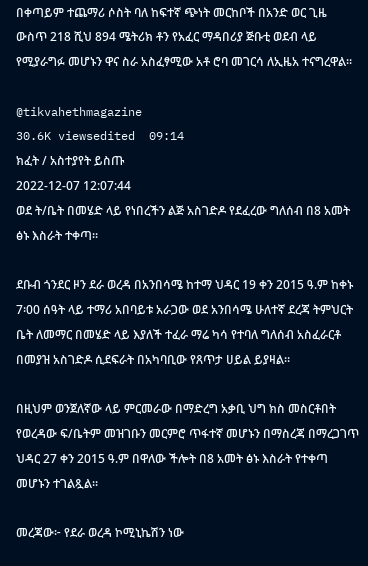በቀጣይም ተጨማሪ ሶስት ባለ ከፍተኛ ጭነት መርከቦች በአንድ ወር ጊዜ ውስጥ 218 ሺህ 894 ሜትሪክ ቶን የአፈር ማዳበሪያ ጅቡቲ ወደብ ላይ የሚያራግፉ መሆኑን ዋና ስራ አስፈፃሚው አቶ ሮባ መገርሳ ለኢዜአ ተናግረዋል።

@tikvahethmagazine
30.6K viewsedited  09:14
ክፈት / አስተያየት ይስጡ
2022-12-07 12:07:44
ወደ ት/ቤት በመሄድ ላይ የነበረችን ልጅ አስገድዶ የደፈረው ግለሰብ በ8 አመት ፅኑ እስራት ተቀጣ፡፡

ደቡብ ጎንደር ዞን ደራ ወረዳ በአንበሳሜ ከተማ ህዳር 19 ቀን 2015 ዓ.ም ከቀኑ 7፡00 ሰዓት ላይ ተማሪ አበባይቱ አራጋው ወደ አንበሳሜ ሁለተኛ ደረጃ ትምህርት ቤት ለመማር በመሄድ ላይ እያለች ተፈራ ማሬ ካሳ የተባለ ግለሰብ አስፈራርቶ በመያዝ አስገድዶ ሲደፍራት በአካባቢው የጸጥታ ሀይል ይያዛል።

በዚህም ወንጀለኛው ላይ ምርመራው በማድረግ አቃቢ ህግ ክስ መስርቶበት የወረዳው ፍ/ቤትም መዝገቡን መርምሮ ጥፋተኛ መሆኑን በማስረጃ በማረጋገጥ ህዳር 27 ቀን 2015 ዓ.ም በዋለው ችሎት በ8 አመት ፅኑ እስራት የተቀጣ መሆኑን ተገልጿል፡፡

መረጃው፦ የደራ ወረዳ ኮሚኒኬሽን ነው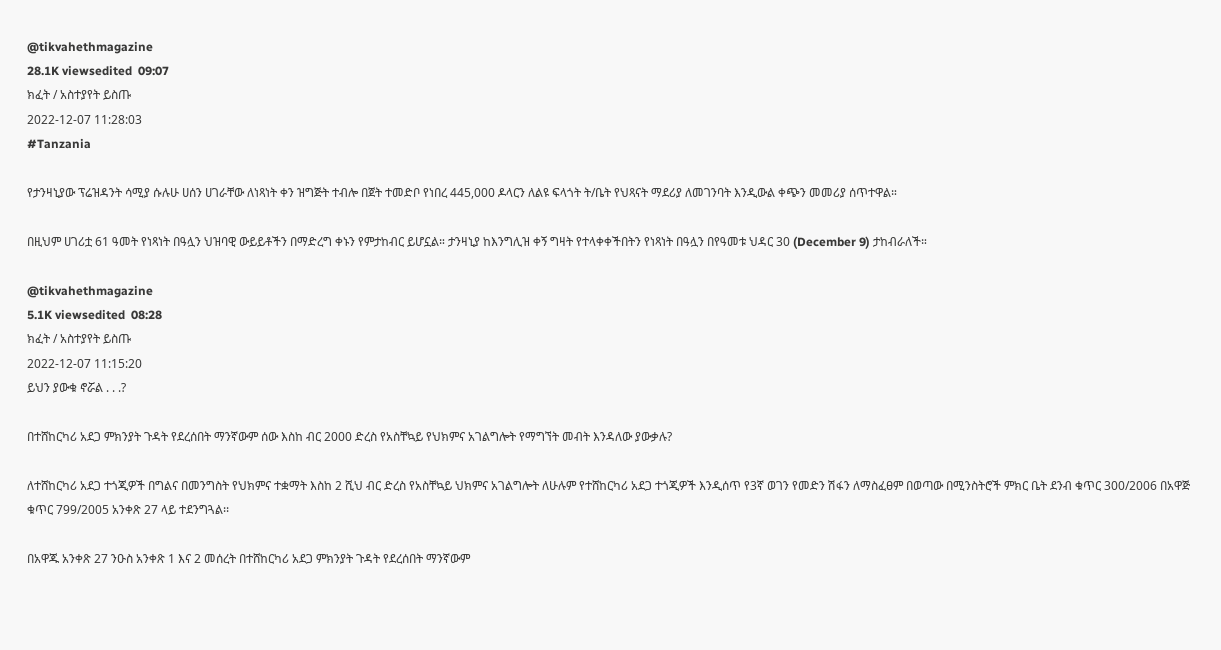@tikvahethmagazine
28.1K viewsedited  09:07
ክፈት / አስተያየት ይስጡ
2022-12-07 11:28:03
#Tanzania

የታንዛኒያው ፕሬዝዳንት ሳሚያ ሱሉሁ ሀሰን ሀገራቸው ለነጻነት ቀን ዝግጅት ተብሎ በጀት ተመድቦ የነበረ 445,000 ዶላርን ለልዩ ፍላጎት ት/ቤት የህጻናት ማደሪያ ለመገንባት እንዲውል ቀጭን መመሪያ ሰጥተዋል።

በዚህም ሀገሪቷ 61 ዓመት የነጻነት በዓሏን ህዝባዊ ውይይቶችን በማድረግ ቀኑን የምታከብር ይሆኗል። ታንዛኒያ ከእንግሊዝ ቀኝ ግዛት የተላቀቀችበትን የነጻነት በዓሏን በየዓመቱ ህዳር 30 (December 9) ታከብራለች።

@tikvahethmagazine
5.1K viewsedited  08:28
ክፈት / አስተያየት ይስጡ
2022-12-07 11:15:20
ይህን ያውቁ ኖሯል . . .?

በተሸከርካሪ አደጋ ምክንያት ጉዳት የደረሰበት ማንኛውም ሰው እስከ ብር 2000 ድረስ የአስቸኳይ የህክምና አገልግሎት የማግኘት መብት እንዳለው ያውቃሉ?

ለተሸከርካሪ አደጋ ተጎጂዎች በግልና በመንግስት የህክምና ተቋማት እስከ 2 ሺህ ብር ድረስ የአስቸኳይ ህክምና አገልግሎት ለሁሉም የተሸከርካሪ አደጋ ተጎጂዎች እንዲሰጥ የ3ኛ ወገን የመድን ሽፋን ለማስፈፀም በወጣው በሚንስትሮች ምክር ቤት ደንብ ቁጥር 300/2006 በአዋጅ ቁጥር 799/2005 አንቀጽ 27 ላይ ተደንግጓል፡፡

በአዋጁ አንቀጽ 27 ንዑስ አንቀጽ 1 እና 2 መሰረት በተሸከርካሪ አደጋ ምክንያት ጉዳት የደረሰበት ማንኛውም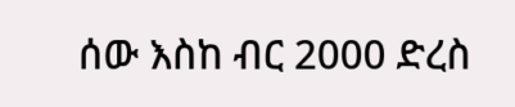ሰው እስከ ብር 2000 ድረስ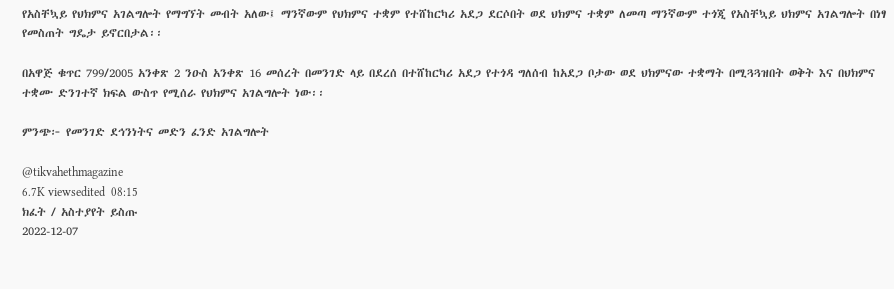የአስቸኳይ የህክምና አገልግሎት የማግኘት መብት አለው፤ ማንኛውም የህክምና ተቋም የተሸከርካሪ አደጋ ደርሶበት ወደ ህክምና ተቋም ለመጣ ማንኛውም ተጎጂ የአስቸኳይ ህክምና አገልግሎት በነፃ የመስጠት ግዴታ ይኖርበታል፡፡

በአዋጅ ቁጥር 799/2005 አንቀጽ 2 ንዑስ አንቀጽ 16 መሰረት በመንገድ ላይ በደረሰ በተሸከርካሪ አደጋ የተጎዳ ግለሰብ ከአደጋ ቦታው ወደ ህክምናው ተቋማት በሚጓጓዝበት ወቅት እና በህክምና ተቋሙ ድንገተኛ ክፍል ውስጥ የሚሰራ የህክምና አገልግሎት ነው፡፡

ምንጭ፦ የመንገድ ደኅንነትና መድን ፈንድ አገልግሎት

@tikvahethmagazine
6.7K viewsedited  08:15
ክፈት / አስተያየት ይስጡ
2022-12-07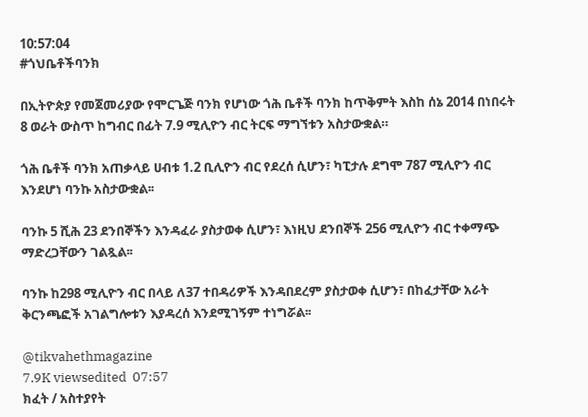10:57:04
#ጎህቤቶችባንክ

በኢትዮጵያ የመጀመሪያው የሞርጌጅ ባንክ የሆነው ጎሕ ቤቶች ባንክ ከጥቅምት እስከ ሰኔ 2014 በነበሩት 8 ወራት ውስጥ ከግብር በፊት 7.9 ሚሊዮን ብር ትርፍ ማግኘቱን አስታውቋል።

ጎሕ ቤቶች ባንክ አጠቃላይ ሀብቱ 1.2 ቢሊዮን ብር የደረሰ ሲሆን፣ ካፒታሉ ደግሞ 787 ሚሊዮን ብር እንደሆነ ባንኩ አስታውቋል፡፡

ባንኩ 5 ሺሕ 23 ደንበኞችን እንዳፈራ ያስታወቀ ሲሆን፣ እነዚህ ደንበኞች 256 ሚሊዮን ብር ተቀማጭ ማድረጋቸውን ገልጿል፡፡

ባንኩ ከ298 ሚሊዮን ብር በላይ ለ37 ተበዳሪዎች እንዳበደረም ያስታወቀ ሲሆን፣ በከፈታቸው አራት ቅርንጫፎች አገልግሎቱን እያዳረሰ እንደሚገኝም ተነግሯል፡፡

@tikvahethmagazine
7.9K viewsedited  07:57
ክፈት / አስተያየት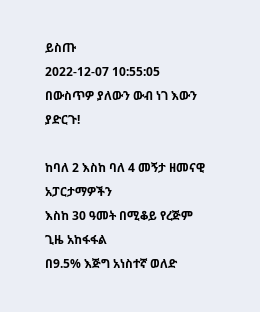ይስጡ
2022-12-07 10:55:05
በውስጥዎ ያለውን ውብ ነገ እውን ያድርጉ!

ከባለ 2 እስከ ባለ 4 መኝታ ዘመናዊ  አፓርታማዎችን
እስከ 30 ዓመት በሚቆይ የረጅም ጊዜ አከፋፋል
በ9.5% እጅግ አነስተኛ ወለድ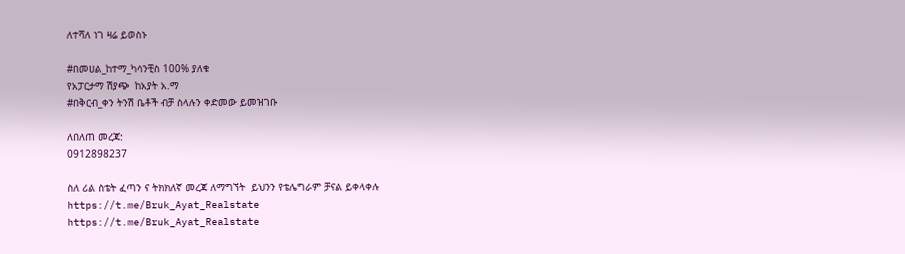ለተሻለ ነገ ዛሬ ይወስኑ

#በመሀል_ከተማ_ካሳንቺስ 100% ያለቁ
የአፓርታማ ሽያጭ  ከአያት አ.ማ
#በቅርብ_ቀን ትንሽ ቤቶች ብቻ ስላሉን ቀድመው ይመዝገቡ

ለበለጠ መረጃ:
0912898237

ስለ ሪል ስቴት ፈጣን ና ትክክለኛ መረጃ ለማግኘት  ይህንን የቴሌግራም ቻናል ይቀላቀሉ
https://t.me/Bruk_Ayat_Realstate
https://t.me/Bruk_Ayat_Realstate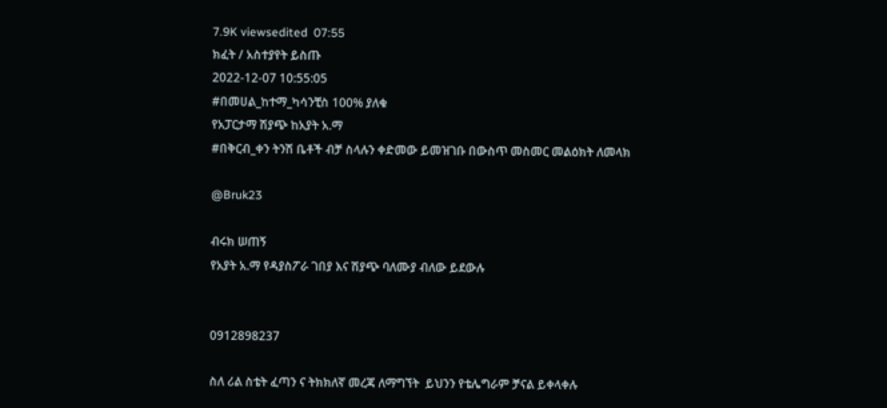7.9K viewsedited  07:55
ክፈት / አስተያየት ይስጡ
2022-12-07 10:55:05
#በመሀል_ከተማ_ካሳንቺስ 100% ያለቁ
የአፓርታማ ሽያጭ ከአያት አ.ማ
#በቅርብ_ቀን ትንሽ ቤቶች ብቻ ስላሉን ቀድመው ይመዝገቡ በውስጥ መስመር መልዕክት ለመላክ

@Bruk23

ብሩክ ሠጠኝ
የአያት አ.ማ የዳያስፖራ ገበያ እና ሽያጭ ባለሙያ ብለው ይደውሉ


0912898237

ስለ ሪል ስቴት ፈጣን ና ትክክለኛ መረጃ ለማግኘት  ይህንን የቴሌግራም ቻናል ይቀላቀሉ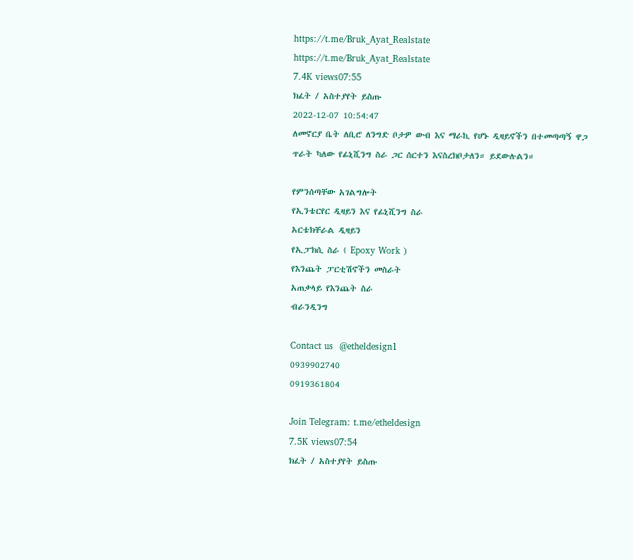https://t.me/Bruk_Ayat_Realstate
https://t.me/Bruk_Ayat_Realstate
7.4K views07:55
ክፈት / አስተያየት ይስጡ
2022-12-07 10:54:47
ለመኖርያ ቤት ለቢሮ ለንግድ ቦታዎ ውብ እና ማራኪ የሆኑ ዲዛይኖችን በተመጣጣኝ ዋጋ ጥራት ካለው የፊኒሺንግ ስራ ጋር ሰርተን እናስረክቦታለን። ይደውሉልን።

የምንሰጣቸው አገልግሎት
የኢንቴርየር ዲዛይን እና የፊኒሺንግ ስራ
አርቴክቸራል ዲዛይን
የኢፓክሲ ስራ ( Epoxy Work )
የእንጨት ፓርቲሽኖችን መስራት
አጠቃላይ የእንጨት ስራ
ብራንዲንግ

Contact us  @etheldesign1
0939902740
0919361804

Join Telegram: t.me/etheldesign
7.5K views07:54
ክፈት / አስተያየት ይስጡ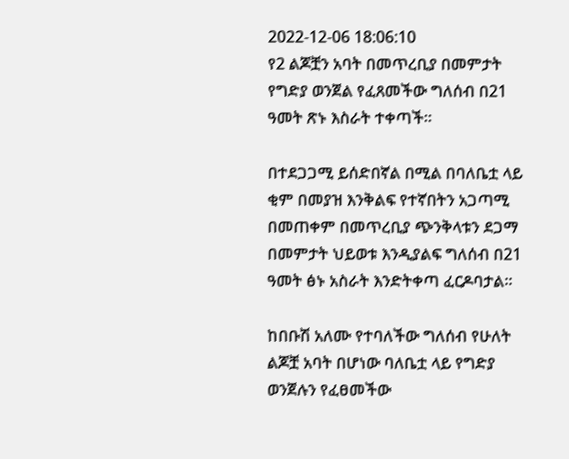2022-12-06 18:06:10
የ2 ልጆቿን አባት በመጥረቢያ በመምታት የግድያ ወንጀል የፈጸመችው ግለሰብ በ21 ዓመት ጽኑ እስራት ተቀጣች።

በተደጋጋሚ ይሰድበኛል በሚል በባለቤቷ ላይ ቂም በመያዝ እንቅልፍ የተኛበትን አጋጣሚ በመጠቀም በመጥረቢያ ጭንቅላቱን ደጋማ በመምታት ህይወቱ እንዲያልፍ ግለሰብ በ21 ዓመት ፅኑ አስራት እንድትቀጣ ፈርዶባታል።

ከበቡሽ አለሙ የተባለችው ግለሰብ የሁለት ልጆቿ አባት በሆነው ባለቤቷ ላይ የግድያ ወንጀሉን የፈፀመችው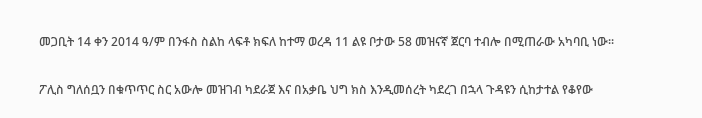መጋቢት 14 ቀን 2014 ዓ/ም በንፋስ ስልከ ላፍቶ ክፍለ ከተማ ወረዳ 11 ልዩ ቦታው 58 መዝናኛ ጀርባ ተብሎ በሚጠራው አካባቢ ነው፡፡

ፖሊስ ግለሰቧን በቁጥጥር ስር አውሎ መዝገብ ካደራጀ እና በአቃቤ ህግ ክስ እንዲመሰረት ካደረገ በኋላ ጉዳዩን ሲከታተል የቆየው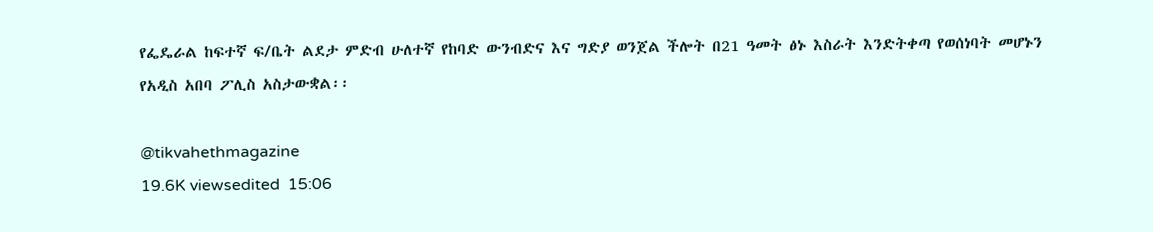የፌዴራል ከፍተኛ ፍ/ቤት ልደታ ምድብ ሁለተኛ የከባድ ውንብድና እና ግድያ ወንጀል ችሎት በ21 ዓመት ፅኑ እስራት እንድትቀጣ የወሰነባት መሆኑን የአዲስ አበባ ፖሊስ አስታውቋል፡፡

@tikvahethmagazine
19.6K viewsedited  15:06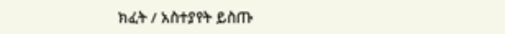ክፈት / አስተያየት ይስጡ